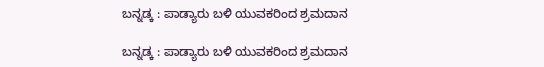ಬನ್ನಡ್ಕ : ಪಾಡ್ಯಾರು ಬಳಿ ಯುವಕರಿಂದ ಶ್ರಮದಾನ

ಬನ್ನಡ್ಕ : ಪಾಡ್ಯಾರು ಬಳಿ ಯುವಕರಿಂದ ಶ್ರಮದಾನ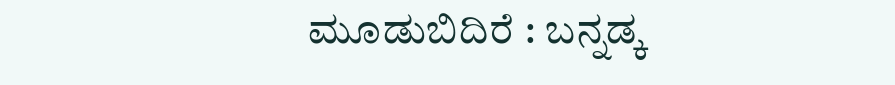ಮೂಡುಬಿದಿರೆ : ಬನ್ನಡ್ಕ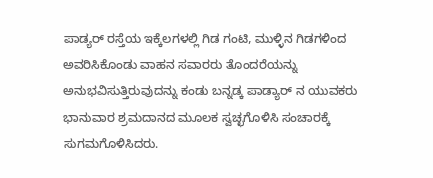ಪಾಡ್ಯರ್ ರಸ್ತೆಯ ಇಕ್ಕೆಲಗಳಲ್ಲಿ ಗಿಡ ಗಂಟಿ, ಮುಳ್ಳಿನ ಗಿಡಗಳಿಂದ ಅವರಿಸಿಕೊಂಡು ವಾಹನ ಸವಾರರು ತೊಂದರೆಯನ್ನು ಅನುಭವಿಸುತ್ತಿರುವುದನ್ನು ಕಂಡು ಬನ್ನಡ್ಕ ಪಾಡ್ಯಾರ್ ನ ಯುವಕರು ಭಾನುವಾರ ಶ್ರಮದಾನದ ಮೂಲಕ ಸ್ವಚ್ಛಗೊಳಿಸಿ ಸಂಚಾರಕ್ಕೆ ಸುಗಮಗೊಳಿಸಿದರು.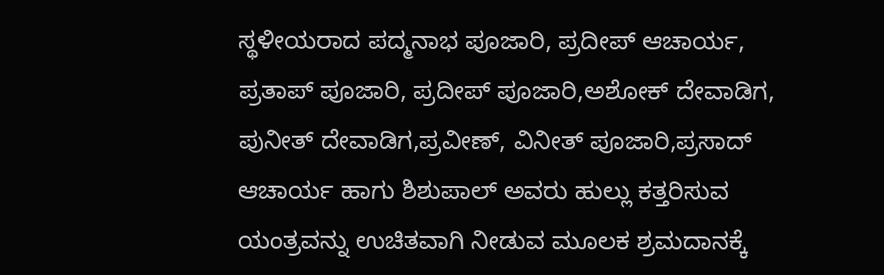ಸ್ಥಳೀಯರಾದ ಪದ್ಮನಾಭ ಪೂಜಾರಿ, ಪ್ರದೀಪ್ ಆಚಾರ್ಯ, ಪ್ರತಾಪ್ ಪೂಜಾರಿ, ಪ್ರದೀಪ್ ಪೂಜಾರಿ,ಅಶೋಕ್ ದೇವಾಡಿಗ, ಪುನೀತ್ ದೇವಾಡಿಗ,ಪ್ರವೀಣ್, ವಿನೀತ್ ಪೂಜಾರಿ,ಪ್ರಸಾದ್ ಆಚಾರ್ಯ ಹಾಗು ಶಿಶುಪಾಲ್ ಅವರು ಹುಲ್ಲು ಕತ್ತರಿಸುವ ಯಂತ್ರವನ್ನು ಉಚಿತವಾಗಿ ನೀಡುವ ಮೂಲಕ ಶ್ರಮದಾನಕ್ಕೆ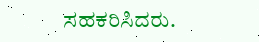ಸಹಕರಿಸಿದರು.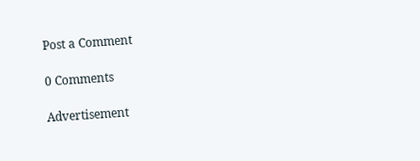Post a Comment

0 Comments

Advertisement